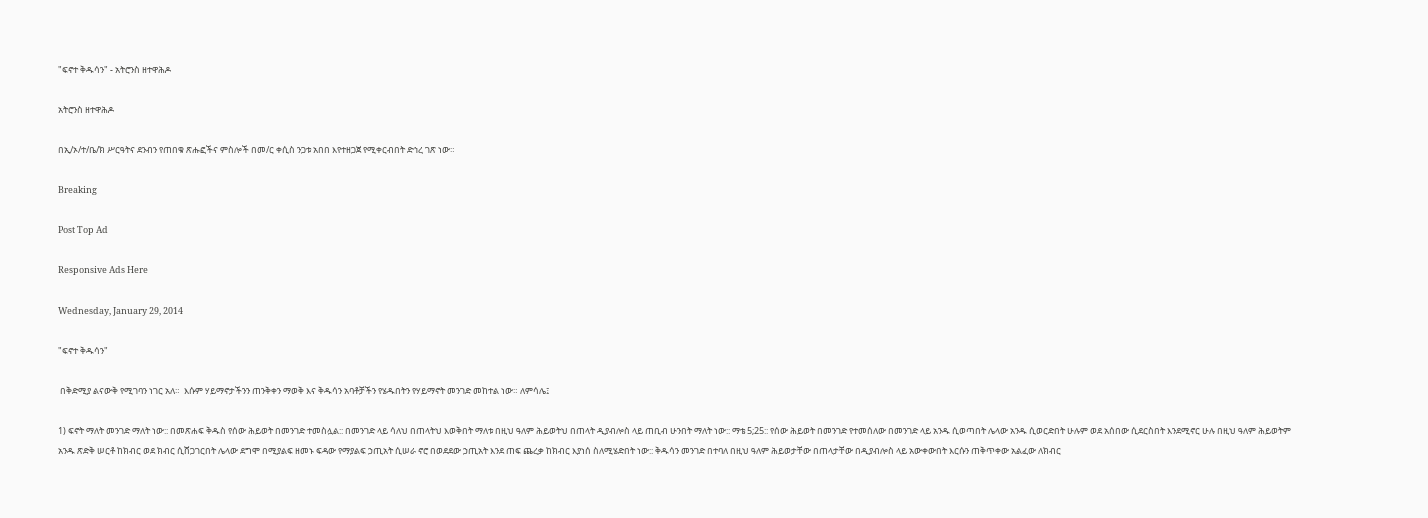"ፍኖተ ቅዱሳን" - አትሮንስ ዘተዋሕዶ

አትሮንስ ዘተዋሕዶ

በኢ/ኦ/ተ/ቤ/ክ ሥርዓትና ደንብን የጠበቁ ጽሑፎችና ምስሎች በመ/ር ቀሲስ ንጋቱ አበበ እየተዘጋጀ የሚቀርብበት ድኅረ ገጽ ነው።

Breaking

Post Top Ad

Responsive Ads Here

Wednesday, January 29, 2014

"ፍኖተ ቅዱሳን"

 በቅድሚያ ልናውቅ የሚገባን ነገር አለ።  እሱም ሃይማኖታችንን ጠንቅቀን ማወቅ እና ቅዱሳን አባቶቻችን የሄዱበትን የሃይማኖት መንገድ መከተል ነው። ለምሳሌ፤

1) ፍኖት ማለት መንገድ ማለት ነው:: በመጽሐፍ ቅዱስ የሰው ሕይወት በመንገድ ተመስሏል:: በመንገድ ላይ ሳለህ በጠላትህ እወቅበት ማለቱ በዚህ ዓለም ሕይወትህ በጠላት ዲያብሎስ ላይ ጠቢብ ሁንበት ማለት ነው:: ማቴ 5;25:: የሰው ሕይወት በመንገድ የተመሰለው በመንገድ ላይ አንዱ ሲወጣበት ሌላው አንዱ ሲወርድበት ሁሉም ወደ አሰበው ሲደርስበት እንደሚኖር ሁሉ በዚህ ዓለም ሕይወትም አንዱ ጽድቅ ሠርቶ ከክብር ወደ ክብር ሲሸጋገርበት ሌላው ደግሞ በሚያልፍ ዘመኑ ፍዳው የማያልፍ ኃጢአት ሲሠራ ኖሮ በወደደው ኃጢአት እንደ ጠፍ ጨረቃ ከክብር እያነሰ ስለሚሄድበት ነው:: ቅዱሳን መንገድ በተባለ በዚህ ዓለም ሕይወታቸው በጠላታቸው በዲያብሎስ ላይ አውቀውበት እርሱን ጠቅጥቀው አልፈው ለክብር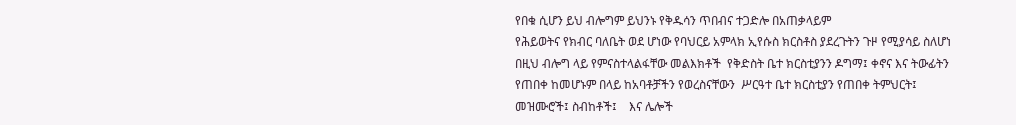የበቁ ሲሆን ይህ ብሎግም ይህንኑ የቅዱሳን ጥበብና ተጋድሎ በአጠቃላይም
የሕይወትና የክብር ባለቤት ወደ ሆነው የባህርይ አምላክ ኢየሱስ ክርስቶስ ያደረጉትን ጉዞ የሚያሳይ ስለሆነ በዚህ ብሎግ ላይ የምናስተላልፋቸው መልእክቶች  የቅድስት ቤተ ክርስቲያንን ዶግማ፤ ቀኖና እና ትውፊትን የጠበቀ ከመሆኑም በላይ ከአባቶቻችን የወረስናቸውን  ሥርዓተ ቤተ ክርስቲያን የጠበቀ ትምህርት፤ መዝሙሮች፤ ስብከቶች፤    እና ሌሎች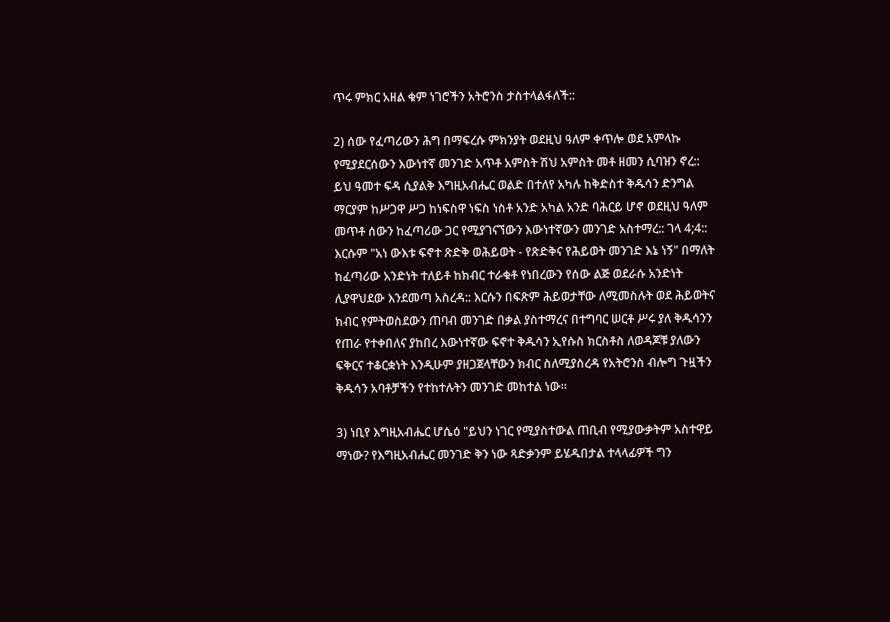ጥሩ ምክር አዘል ቁም ነገሮችን አትሮንስ ታስተላልፋለች::

2) ሰው የፈጣሪውን ሕግ በማፍረሱ ምክንያት ወደዚህ ዓለም ቀጥሎ ወደ አምላኩ የሚያደርሰውን እውነተኛ መንገድ አጥቶ አምስት ሽህ አምስት መቶ ዘመን ሲባዝን ኖረ:: ይህ ዓመተ ፍዳ ሲያልቅ እግዚአብሔር ወልድ በተለየ አካሉ ከቅድስተ ቅዱሳን ድንግል ማርያም ከሥጋዋ ሥጋ ከነፍስዋ ነፍስ ነስቶ አንድ አካል አንድ ባሕርይ ሆኖ ወደዚህ ዓለም መጥቶ ሰውን ከፈጣሪው ጋር የሚያገናኘውን እውነተኛውን መንገድ አስተማረ:: ገላ 4;4:: እርሱም "አነ ውእቱ ፍኖተ ጽድቅ ወሕይወት - የጽድቅና የሕይወት መንገድ እኔ ነኝ" በማለት ከፈጣሪው አንድነት ተለይቶ ከክብር ተራቁቶ የነበረውን የሰው ልጅ ወደራሱ አንድነት ሊያዋህደው እንደመጣ አስረዳ:: እርሱን በፍጽም ሕይወታቸው ለሚመስሉት ወደ ሕይወትና ክብር የምትወስደውን ጠባብ መንገድ በቃል ያስተማረና በተግባር ሠርቶ ሥሩ ያለ ቅዱሳንን የጠራ የተቀበለና ያከበረ እውነተኛው ፍኖተ ቅዱሳን ኢየሱስ ክርስቶስ ለወዳጆቹ ያለውን ፍቅርና ተቆርቋነት እንዲሁም ያዘጋጀላቸውን ክብር ስለሚያስረዳ የአትሮንስ ብሎግ ጉዟችን ቅዱሳን አባቶቻችን የተከተሉትን መንገድ መከተል ነው።

3) ነቢየ እግዚአብሔር ሆሴዕ "ይህን ነገር የሚያስተውል ጠቢብ የሚያውቃትም አስተዋይ ማነው? የእግዚአብሔር መንገድ ቅን ነው ጻድቃንም ይሄዱበታል ተላላፊዎች ግን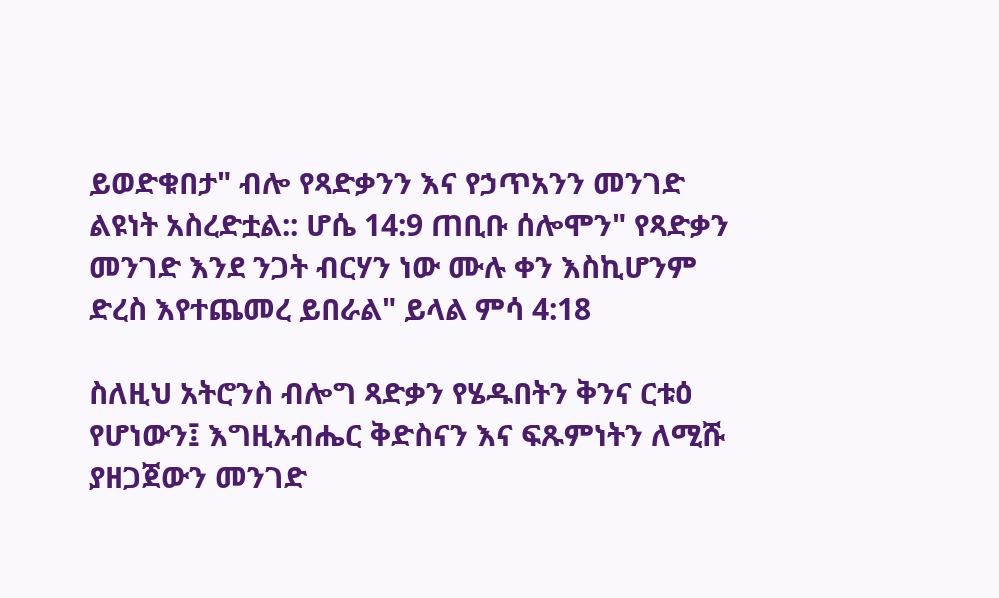ይወድቁበታ" ብሎ የጻድቃንን እና የኃጥአንን መንገድ ልዩነት አስረድቷል:: ሆሴ 14:9 ጠቢቡ ሰሎሞን" የጻድቃን መንገድ እንደ ንጋት ብርሃን ነው ሙሉ ቀን እስኪሆንም ድረስ እየተጨመረ ይበራል" ይላል ምሳ 4:18

ስለዚህ አትሮንስ ብሎግ ጻድቃን የሄዱበትን ቅንና ርቱዕ የሆነውን፤ እግዚአብሔር ቅድስናን እና ፍጹምነትን ለሚሹ ያዘጋጀውን መንገድ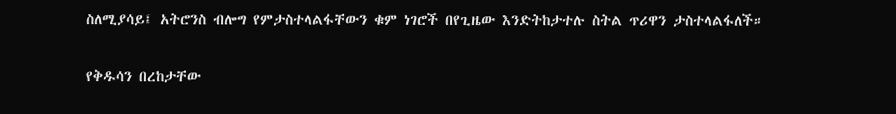ስለሚያሳይ፤ አትሮንስ ብሎግ የምታስተላልፋቸውን ቁም ነገሮች በየጊዜው እንድትከታተሉ ስትል ጥሪዋን ታስተላልፋለች።

የቅዱሳን በረከታቸው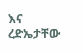እና ረድኤታቸው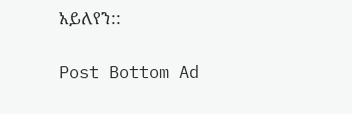አይለየን::

Post Bottom Ad